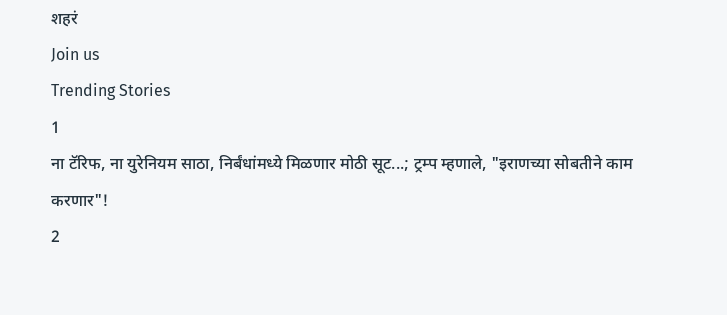शहरं
Join us
Trending Stories
1
ना टॅरिफ, ना युरेनियम साठा, निर्बंधांमध्ये मिळणार मोठी सूट...; ट्रम्प म्हणाले, "इराणच्या सोबतीने काम करणार"!
2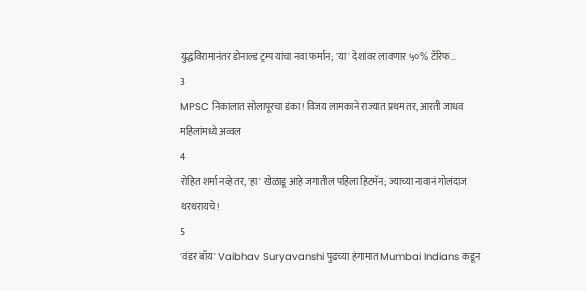युद्धविरामानंतर डोनाल्ड ट्रम्प यांचा नवा फर्मान; 'या' देशांवर लावणार ५०% टॅरिफ...
3
MPSC निकालात सोलापूरचा डंका! विजय लामकाने राज्यात प्रथम तर, आरती जाधव महिलांमध्ये अव्वल
4
रोहित शर्मा नव्हे तर, 'हा' खेळाडू आहे जगातील पहिला हिटमॅन; ज्याच्या नावानं गोलंदाज थरथरायचे!
5
'वंडर बॉय' Vaibhav Suryavanshi पुढच्या हंगामात Mumbai Indians कडून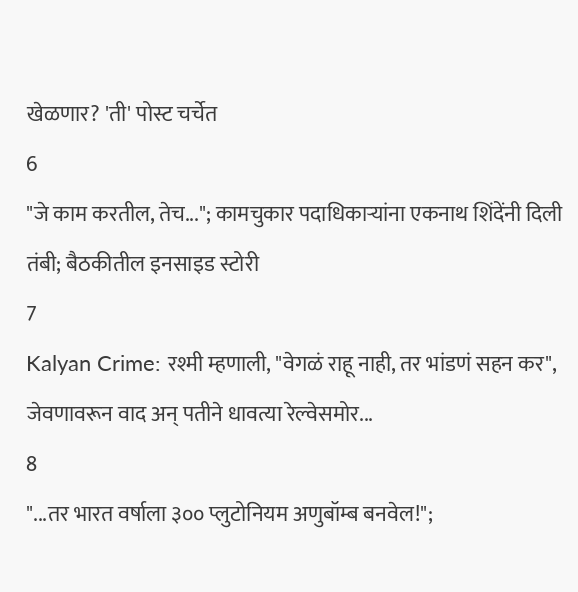खेळणार? 'ती' पोस्ट चर्चेत
6
"जे काम करतील, तेच..."; कामचुकार पदाधिकाऱ्यांना एकनाथ शिंदेंनी दिली तंबी; बैठकीतील इनसाइड स्टोरी
7
Kalyan Crime: रश्मी म्हणाली, "वेगळं राहू नाही, तर भांडणं सहन कर", जेवणावरून वाद अन् पतीने धावत्या रेल्वेसमोर...
8
"...तर भारत वर्षाला ३०० प्लुटोनियम अणुबॉम्ब बनवेल!";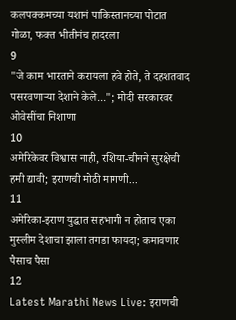कलपक्कमच्या यशानं पाकिस्तानच्या पोटात गोळा, फक्त भीतीनंच हादरला
9
"जे काम भारताने करायला हवे होते, ते दहशतवाद पसरवणाऱ्या देशाने केले..."; मोदी सरकारवर ओवेसींचा निशाणा
10
अमेरिकेवर विश्वास नाही, रशिया-चीनने सुरक्षेची हमी द्यावी; इराणची मोठी मागणी...
11
अमेरिका-इराण युद्धात सहभागी न होताच एका मुस्लीम देशाचा झाला तगडा फायदा; कमावणार पैसाच पैसा
12
Latest Marathi News Live: इराणची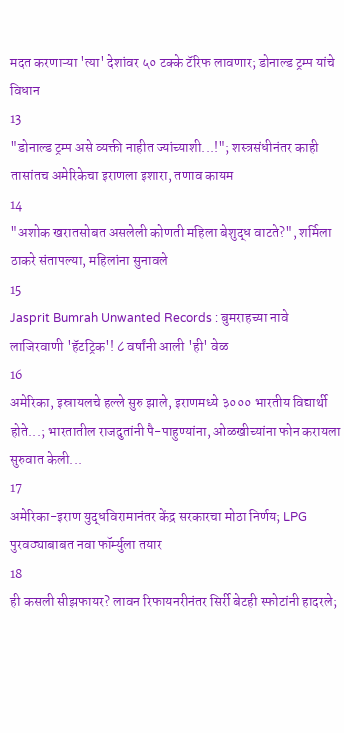मदत करणाऱ्या 'त्या' देशांवर ५० टक्के टॅरिफ लावणार; डोनाल्ड ट्रम्प यांचे विधान
13
"डोनाल्ड ट्रम्प असे व्यक्ती नाहीत ज्यांच्याशी...!"; शस्त्रसंधीनंतर काही तासांतच अमेरिकेचा इराणला इशारा, तणाव कायम
14
"अशोक खरातसोबत असलेली कोणती महिला बेशुद्ध वाटते?", शर्मिला ठाकरे संतापल्या, महिलांना सुनावले
15
Jasprit Bumrah Unwanted Records : बुमराहच्या नावे लाजिरवाणी 'हॅटट्रिक'! ८ वर्षांनी आली 'ही' वेळ
16
अमेरिका, इस्रायलचे हल्ले सुरु झाले, इराणमध्ये ३००० भारतीय विद्यार्थी होते...; भारतातील राजदुतांनी पै-पाहुण्यांना, ओळखीच्यांना फोन करायला सुरुवात केली...
17
अमेरिका-इराण युद्धविरामानंतर केंद्र सरकारचा मोठा निर्णय; LPG पुरवठ्याबाबत नवा फॉर्म्युला तयार
18
ही कसली सीझफायर? लावन रिफायनरीनंतर सिर्री बेटही स्फोटांनी हादरले;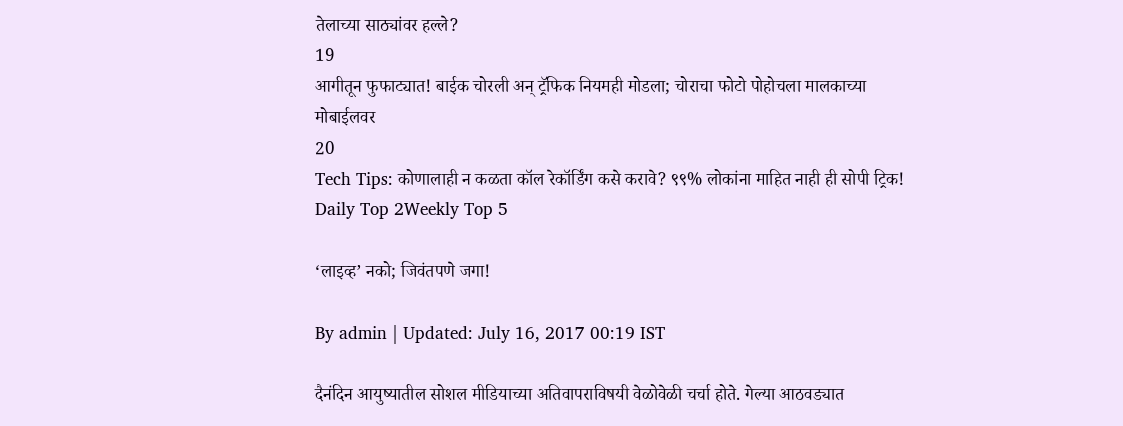तेलाच्या साठ्यांवर हल्ले?
19
आगीतून फुफाट्यात! बाईक चोरली अन् ट्रॅफिक नियमही मोडला; चोराचा फोटो पोहोचला मालकाच्या मोबाईलवर
20
Tech Tips: कोणालाही न कळता कॉल रेकॉर्डिंग कसे करावे? ९९% लोकांना माहित नाही ही सोपी ट्रिक!
Daily Top 2Weekly Top 5

‘लाइव्ह’ नको; जिवंतपणे जगा!

By admin | Updated: July 16, 2017 00:19 IST

दैनंदिन आयुष्यातील सोशल मीडियाच्या अतिवापराविषयी वेळोवेळी चर्चा होते. गेल्या आठवड्यात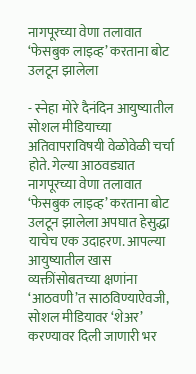नागपूरच्या वेणा तलावात ‘फेसबुक लाइव्ह’ करताना बोट उलटून झालेला

- स्नेहा मोरे दैनंदिन आयुष्यातील सोशल मीडियाच्या अतिवापराविषयी वेळोवेळी चर्चा होते. गेल्या आठवड्यात नागपूरच्या वेणा तलावात ‘फेसबुक लाइव्ह’ करताना बोट उलटून झालेला अपघात हेसुद्धा याचेच एक उदाहरण. आपल्या आयुष्यातील खास व्यक्तींसोबतच्या क्षणांना ‘आठवणी’त साठविण्याऐवजी, सोशल मीडियावर ‘शेअर’ करण्यावर दिली जाणारी भर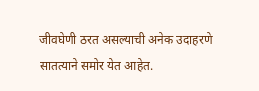जीवघेणी ठरत असल्याची अनेक उदाहरणे सातत्याने समोर येत आहेत.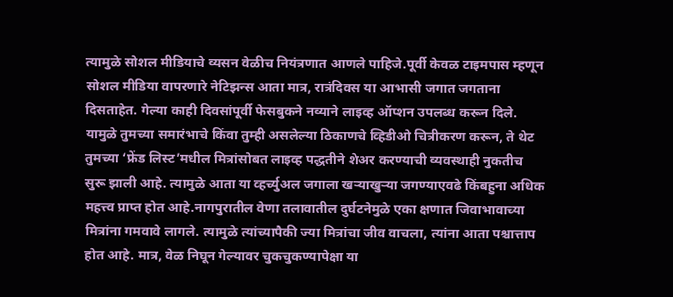त्यामुळे सोशल मीडियाचे व्यसन वेळीच नियंत्रणात आणले पाहिजे.पूर्वी केवळ टाइमपास म्हणून सोशल मीडिया वापरणारे नेटिझन्स आता मात्र, रात्रंदिवस या आभासी जगात जगताना दिसताहेत. गेल्या काही दिवसांपूर्वी फेसबुकने नव्याने लाइव्ह ऑप्शन उपलब्ध करून दिले. यामुळे तुमच्या समारंभाचे किंवा तुम्ही असलेल्या ठिकाणचे व्हिडीओ चित्रीकरण करून, ते थेट तुमच्या ‘फ्रेंड लिस्ट’मधील मित्रांसोबत लाइव्ह पद्धतीने शेअर करण्याची व्यवस्थाही नुकतीच सुरू झाली आहे. त्यामुळे आता या व्हर्च्युअल जगाला खऱ्याखुऱ्या जगण्याएवढे किंबहुना अधिक महत्त्व प्राप्त होत आहे.नागपुरातील वेणा तलावातील दुर्घटनेमुळे एका क्षणात जिवाभावाच्या मित्रांना गमवावे लागले. त्यामुळे त्यांच्यापैकी ज्या मित्रांचा जीव वाचला, त्यांना आता पश्चात्ताप होत आहे. मात्र, वेळ निघून गेल्यावर चुकचुकण्यापेक्षा या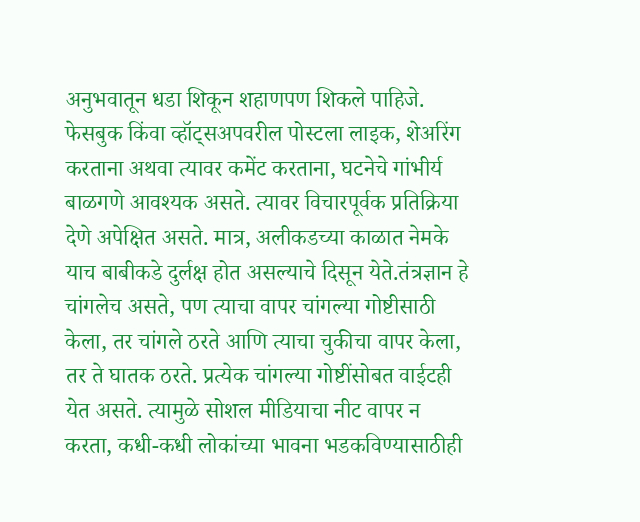अनुभवातून धडा शिकून शहाणपण शिकले पाहिजे. फेसबुक किंवा व्हॉट्सअपवरील पोस्टला लाइक, शेअरिंग करताना अथवा त्यावर कमेंट करताना, घटनेचे गांभीर्य बाळगणे आवश्यक असते. त्यावर विचारपूर्वक प्रतिक्रिया देणे अपेक्षित असते. मात्र, अलीकडच्या काळात नेमके याच बाबीकडे दुर्लक्ष होत असल्याचे दिसून येते.तंत्रज्ञान हे चांगलेच असते, पण त्याचा वापर चांगल्या गोष्टीसाठी केला, तर चांगले ठरते आणि त्याचा चुकीचा वापर केला, तर ते घातक ठरते. प्रत्येक चांगल्या गोष्टींसोबत वाईटही येत असते. त्यामुळे सोशल मीडियाचा नीट वापर न करता, कधी-कधी लोकांच्या भावना भडकविण्यासाठीही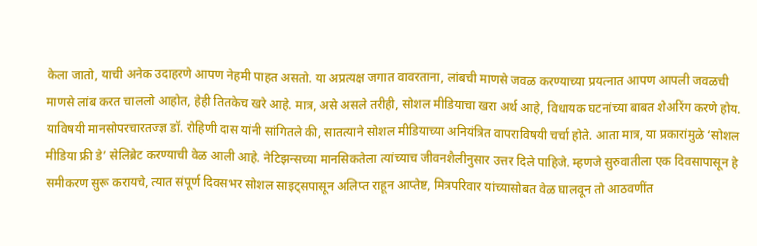केला जातो, याची अनेक उदाहरणे आपण नेहमी पाहत असतो. या अप्रत्यक्ष जगात वावरताना, लांबची माणसे जवळ करण्याच्या प्रयत्नात आपण आपली जवळची माणसे लांब करत चाललो आहोत, हेही तितकेच खरे आहे. मात्र, असे असले तरीही, सोशल मीडियाचा खरा अर्थ आहे, विधायक घटनांच्या बाबत शेअरिंग करणे होय. याविषयी मानसोपरचारतज्ज्ञ डॉ. रोहिणी दास यांनी सांगितले की, सातत्याने सोशल मीडियाच्या अनियंत्रित वापराविषयी चर्चा होते. आता मात्र, या प्रकारांमुळे ‘सोशल मीडिया फ्री डे’ सेलिब्रेट करण्याची वेळ आली आहे. नेटिझन्सच्या मानसिकतेला त्यांच्याच जीवनशैलीनुसार उत्तर दिले पाहिजे. म्हणजे सुरुवातीला एक दिवसापासून हे समीकरण सुरू करायचे, त्यात संपूर्ण दिवसभर सोशल साइट्सपासून अलिप्त राहून आप्तेष्ट, मित्रपरिवार यांच्यासोबत वेळ घालवून तो आठवणींत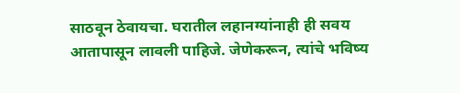साठवून ठेवायचा. घरातील लहानग्यांनाही ही सवय आतापासून लावली पाहिजे. जेणेकरून, त्यांचे भविष्य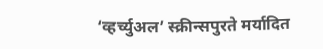‘व्हर्च्युअल’ स्क्रीन्सपुरते मर्यादित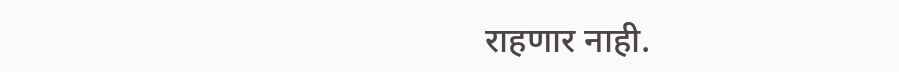राहणार नाही.